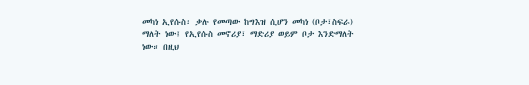መካነ ኢየሱስ፡ ቃሉ የመጣው ከግእዝ ሲሆን መካነ (ቦታ፣ስፍራ) ማለት ነው፤ የኢየሱስ መኖሪያ፣ ማድሪያ ወይም ቦታ እንድማለት ነው። በዚህ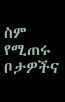ስም የሚጠሩ ቦታዎችና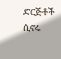ድርጅቶች ሲኖሩ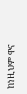ከነዚህም ዋና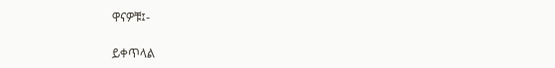ዋናዎቹ፤-

ይቀጥላል